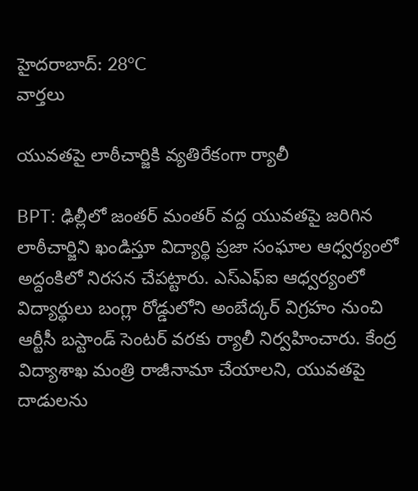హైదరాబాద్: 28°C
వార్తలు

యువతపై లాఠీచార్జికి వ్యతిరేకంగా ర్యాలీ

BPT: ఢిల్లీలో జంతర్ మంతర్ వద్ద యువతపై జరిగిన లాఠీచార్జిని ఖండిస్తూ విద్యార్థి ప్రజా సంఘాల ఆధ్వర్యంలో అద్దంకిలో నిరసన చేపట్టారు. ఎస్ఎఫ్ఐ ఆధ్వర్యంలో విద్యార్థులు బంగ్లా రోడ్డులోని అంబేద్కర్ విగ్రహం నుంచి ఆర్టీసీ బస్టాండ్ సెంటర్ వరకు ర్యాలీ నిర్వహించారు. కేంద్ర విద్యాశాఖ మంత్రి రాజీనామా చేయాలని, యువతపై దాడులను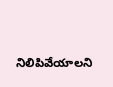నిలిపివేయాలని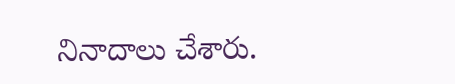నినాదాలు చేశారు.